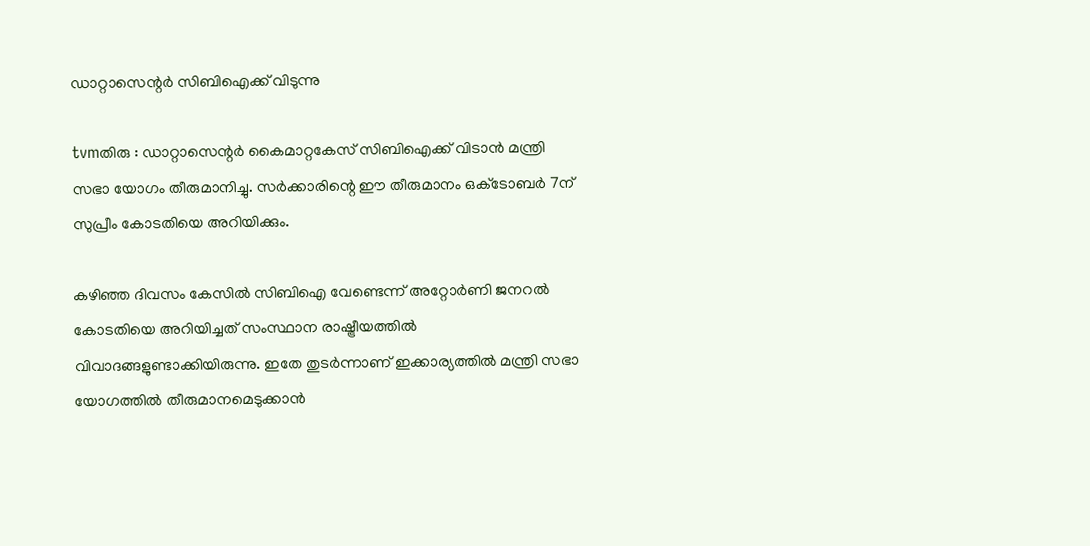ഡാറ്റാസെന്റര്‍ സിബിഐക്ക് വിടുന്നു

tvmതിരു : ഡാറ്റാസെന്റര്‍ കൈമാറ്റകേസ് സിബിഐക്ക് വിടാന്‍ മന്ത്രി സഭാ യോഗം തീരുമാനിച്ചു. സര്‍ക്കാരിന്റെ ഈ തീരുമാനം ഒക്‌ടോബര്‍ 7ന് സുപ്രീം കോടതിയെ അറിയിക്കും.

കഴിഞ്ഞ ദിവസം കേസില്‍ സിബിഐ വേണ്ടെന്ന് അറ്റോര്‍ണി ജനറല്‍ കോടതിയെ അറിയിച്ചത് സംസ്ഥാന രാഷ്ട്രീയത്തില്‍ വിവാദങ്ങളുണ്ടാക്കിയിരുന്നു. ഇതേ തുടര്‍ന്നാണ് ഇക്കാര്യത്തില്‍ മന്ത്രി സഭാ യോഗത്തില്‍ തീരുമാനമെടുക്കാന്‍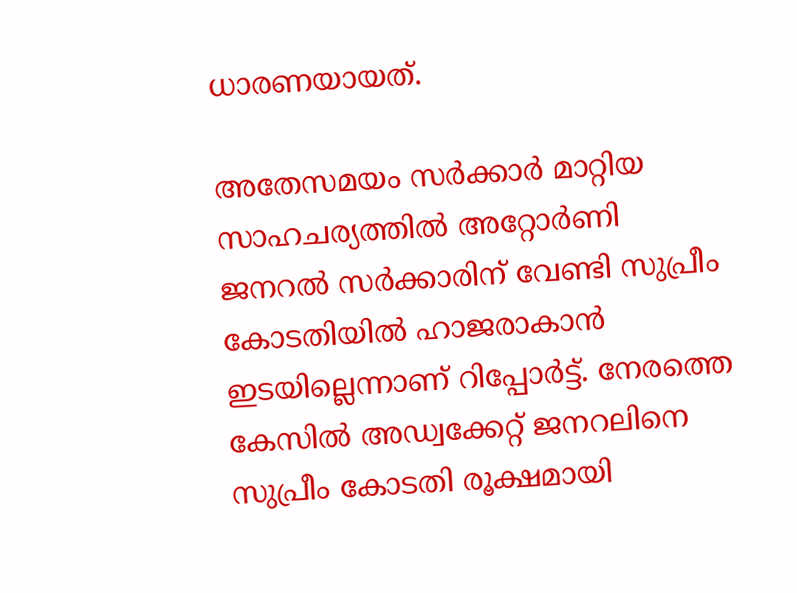ധാരണയായത്.

അതേസമയം സര്‍ക്കാര്‍ മാറ്റിയ സാഹചര്യത്തില്‍ അറ്റോര്‍ണി ജനറല്‍ സര്‍ക്കാരിന് വേണ്ടി സുപ്രീം കോടതിയില്‍ ഹാജരാകാന്‍ ഇടയില്ലെന്നാണ് റിപ്പോര്‍ട്ട്. നേരത്തെ കേസില്‍ അഡ്വക്കേറ്റ് ജനറലിനെ സുപ്രീം കോടതി രൂക്ഷമായി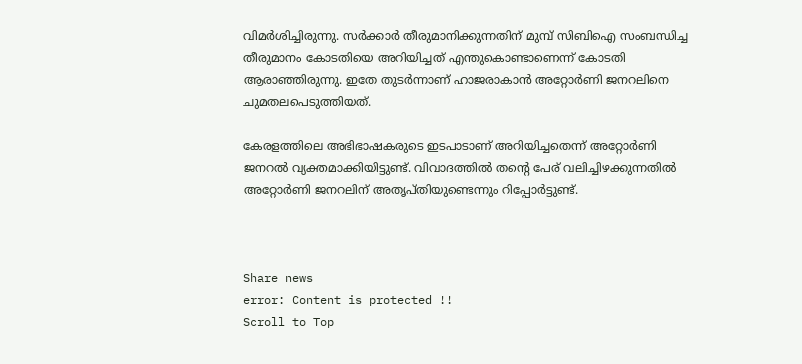വിമര്‍ശിച്ചിരുന്നു. സര്‍ക്കാര്‍ തീരുമാനിക്കുന്നതിന് മുമ്പ് സിബിഐ സംബന്ധിച്ച തീരുമാനം കോടതിയെ അറിയിച്ചത് എന്തുകൊണ്ടാണെന്ന് കോടതി ആരാഞ്ഞിരുന്നു. ഇതേ തുടര്‍ന്നാണ് ഹാജരാകാന്‍ അറ്റോര്‍ണി ജനറലിനെ ചുമതലപെടുത്തിയത്.

കേരളത്തിലെ അഭിഭാഷകരുടെ ഇടപാടാണ് അറിയിച്ചതെന്ന് അറ്റോര്‍ണി ജനറല്‍ വ്യക്തമാക്കിയിട്ടുണ്ട്. വിവാദത്തില്‍ തന്റെ പേര് വലിച്ചിഴക്കുന്നതില്‍ അറ്റോര്‍ണി ജനറലിന് അതൃപ്തിയുണ്ടെന്നും റിപ്പോര്‍ട്ടുണ്ട്.



Share news
error: Content is protected !!
Scroll to Top